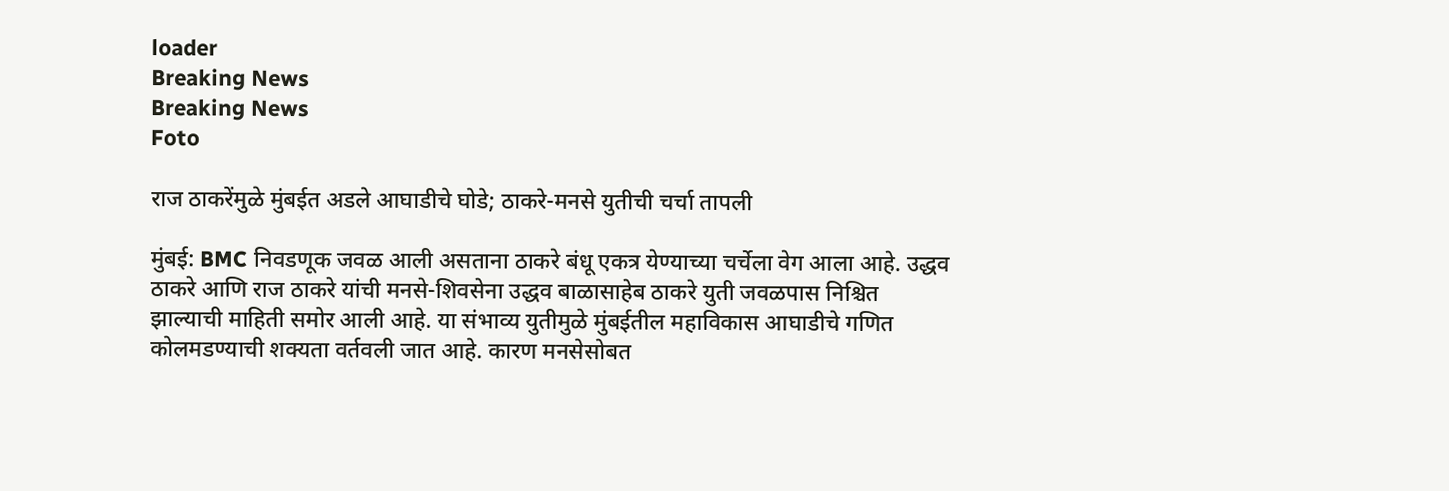loader
Breaking News
Breaking News
Foto

राज ठाकरेंमुळे मुंबईत अडले आघाडीचे घोडे; ठाकरे-मनसे युतीची चर्चा तापली

मुंबई: BMC निवडणूक जवळ आली असताना ठाकरे बंधू एकत्र येण्याच्या चर्चेला वेग आला आहे. उद्धव ठाकरे आणि राज ठाकरे यांची मनसे-शिवसेना उद्धव बाळासाहेब ठाकरे युती जवळपास निश्चित झाल्याची माहिती समोर आली आहे. या संभाव्य युतीमुळे मुंबईतील महाविकास आघाडीचे गणित कोलमडण्याची शक्यता वर्तवली जात आहे. कारण मनसेसोबत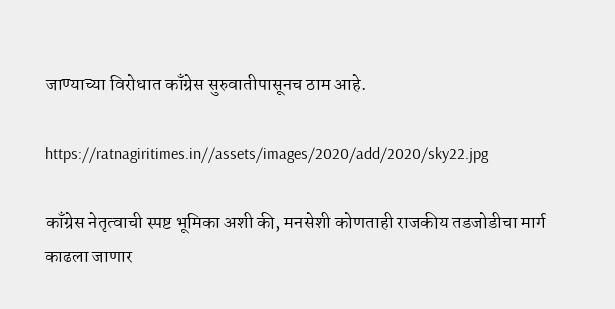जाण्याच्या विरोधात काँग्रेस सुरुवातीपासूनच ठाम आहे.

https://ratnagiritimes.in//assets/images/2020/add/2020/sky22.jpg

काँग्रेस नेतृत्वाची स्पष्ट भूमिका अशी की, मनसेशी कोणताही राजकीय तडजोडीचा मार्ग काढला जाणार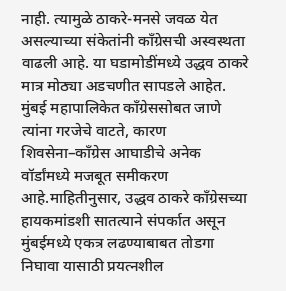नाही. त्यामुळे ठाकरे-मनसे जवळ येत असल्याच्या संकेतांनी काँग्रेसची अस्वस्थता वाढली आहे. या घडामोडींमध्ये उद्धव ठाकरे मात्र मोठ्या अडचणीत सापडले आहेत. मुंबई महापालिकेत काँग्रेससोबत जाणे त्यांना गरजेचे वाटते, कारण शिवसेना–काँग्रेस आघाडीचे अनेक वॉर्डांमध्ये मजबूत समीकरण आहे.माहितीनुसार, उद्धव ठाकरे काँग्रेसच्या हायकमांडशी सातत्याने संपर्कात असून मुंबईमध्ये एकत्र लढण्याबाबत तोडगा निघावा यासाठी प्रयत्नशील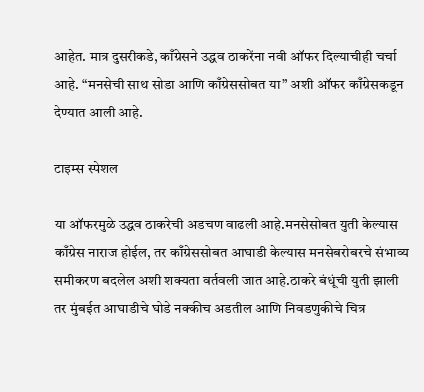आहेत. मात्र दुसरीकडे, काँग्रेसने उद्धव ठाकरेंना नवी ऑफर दिल्याचीही चर्चा आहे. “मनसेची साथ सोडा आणि काँग्रेससोबत या” अशी ऑफर काँग्रेसकडून देण्यात आली आहे.

टाइम्स स्पेशल

या ऑफरमुळे उद्धव ठाकरेची अडचण वाढली आहे.मनसेसोबत युती केल्यास काँग्रेस नाराज होईल, तर काँग्रेससोबत आघाडी केल्यास मनसेबरोबरचे संभाव्य समीकरण बदलेल अशी शक्यता वर्तवली जात आहे.ठाकरे बंधूंची युती झाली तर मुंबईत आघाडीचे घोडे नक्कीच अडतील आणि निवडणुकीचे चित्र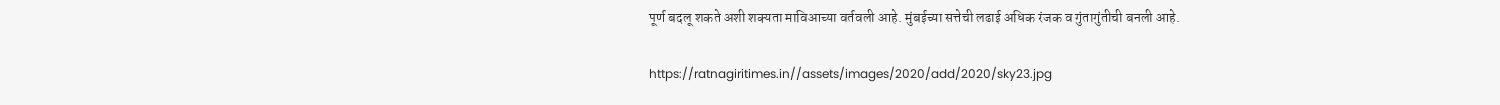पूर्ण बदलू शकते अशी शक्यता माविआच्या वर्तवली आहे. मुंबईच्या सत्तेची लढाई अधिक रंजक व गुंतागुंतीची बनली आहे.

https://ratnagiritimes.in//assets/images/2020/add/2020/sky23.jpg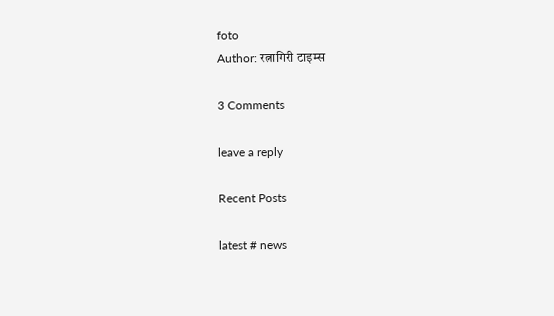foto
Author: रत्नागिरी टाइम्स

3 Comments

leave a reply

Recent Posts

latest # news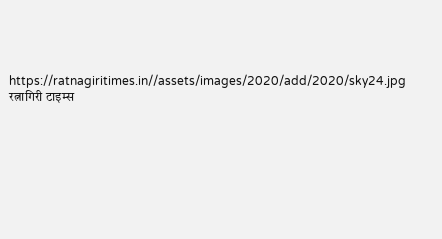https://ratnagiritimes.in//assets/images/2020/add/2020/sky24.jpg
रत्नागिरी टाइम्स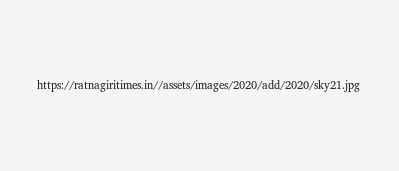https://ratnagiritimes.in//assets/images/2020/add/2020/sky21.jpg